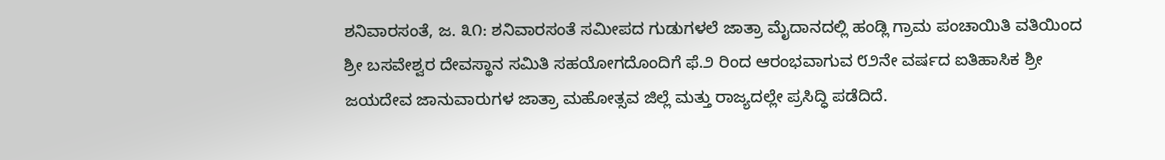ಶನಿವಾರಸಂತೆ, ಜ. ೩೧: ಶನಿವಾರಸಂತೆ ಸಮೀಪದ ಗುಡುಗಳಲೆ ಜಾತ್ರಾ ಮೈದಾನದಲ್ಲಿ ಹಂಡ್ಲಿ ಗ್ರಾಮ ಪಂಚಾಯಿತಿ ವತಿಯಿಂದ ಶ್ರೀ ಬಸವೇಶ್ವರ ದೇವಸ್ಥಾನ ಸಮಿತಿ ಸಹಯೋಗದೊಂದಿಗೆ ಫೆ.೨ ರಿಂದ ಆರಂಭವಾಗುವ ೮೨ನೇ ವರ್ಷದ ಐತಿಹಾಸಿಕ ಶ್ರೀ ಜಯದೇವ ಜಾನುವಾರುಗಳ ಜಾತ್ರಾ ಮಹೋತ್ಸವ ಜಿಲ್ಲೆ ಮತ್ತು ರಾಜ್ಯದಲ್ಲೇ ಪ್ರಸಿದ್ಧಿ ಪಡೆದಿದೆ.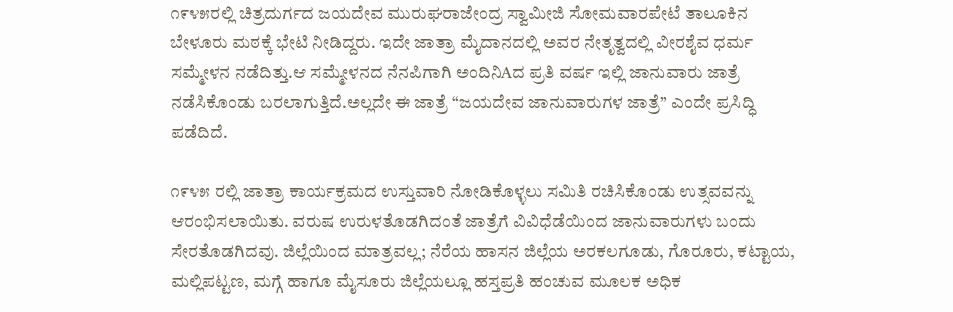೧೯೪೫ರಲ್ಲಿ ಚಿತ್ರದುರ್ಗದ ಜಯದೇವ ಮುರುಘರಾಜೇಂದ್ರ ಸ್ವಾಮೀಜಿ ಸೋಮವಾರಪೇಟೆ ತಾಲೂಕಿನ ಬೇಳೂರು ಮಠಕ್ಕೆ ಭೇಟಿ ನೀಡಿದ್ದರು. ಇದೇ ಜಾತ್ರಾ ಮೈದಾನದಲ್ಲಿ ಅವರ ನೇತೃತ್ವದಲ್ಲಿ ವೀರಶೈವ ಧರ್ಮ ಸಮ್ಮೇಳನ ನಡೆದಿತ್ತು.ಆ ಸಮ್ಮೇಳನದ ನೆನಪಿಗಾಗಿ ಅಂದಿನಿAದ ಪ್ರತಿ ವರ್ಷ ಇಲ್ಲಿ ಜಾನುವಾರು ಜಾತ್ರೆ ನಡೆಸಿಕೊಂಡು ಬರಲಾಗುತ್ತಿದೆ.ಅಲ್ಲದೇ ಈ ಜಾತ್ರೆ “ಜಯದೇವ ಜಾನುವಾರುಗಳ ಜಾತ್ರೆ’’ ಎಂದೇ ಪ್ರಸಿದ್ಧಿ ಪಡೆದಿದೆ.

೧೯೪೫ ರಲ್ಲಿ ಜಾತ್ರಾ ಕಾರ್ಯಕ್ರಮದ ಉಸ್ತುವಾರಿ ನೋಡಿಕೊಳ್ಳಲು ಸಮಿತಿ ರಚಿಸಿಕೊಂಡು ಉತ್ಸವವನ್ನು ಆರಂಭಿಸಲಾಯಿತು. ವರುಷ ಉರುಳತೊಡಗಿದಂತೆ ಜಾತ್ರೆಗೆ ವಿವಿಧೆಡೆಯಿಂದ ಜಾನುವಾರುಗಳು ಬಂದು ಸೇರತೊಡಗಿದವು. ಜಿಲ್ಲೆಯಿಂದ ಮಾತ್ರವಲ್ಲ; ನೆರೆಯ ಹಾಸನ ಜಿಲ್ಲೆಯ ಅರಕಲಗೂಡು, ಗೊರೂರು, ಕಟ್ಟಾಯ, ಮಲ್ಲಿಪಟ್ಟಣ, ಮಗ್ಗೆ ಹಾಗೂ ಮೈಸೂರು ಜಿಲ್ಲೆಯಲ್ಲೂ ಹಸ್ತಪ್ರತಿ ಹಂಚುವ ಮೂಲಕ ಅಧಿಕ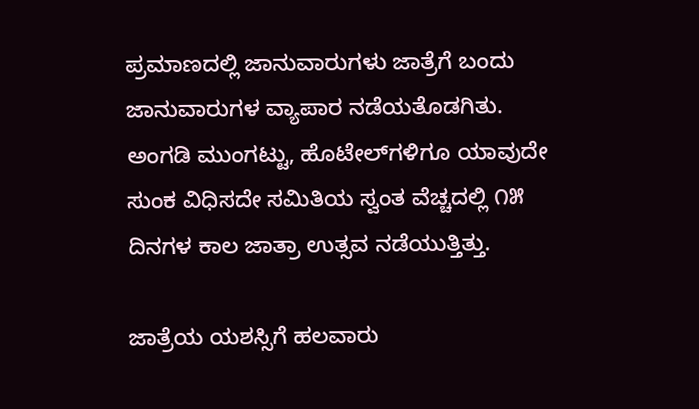ಪ್ರಮಾಣದಲ್ಲಿ ಜಾನುವಾರುಗಳು ಜಾತ್ರೆಗೆ ಬಂದು ಜಾನುವಾರುಗಳ ವ್ಯಾಪಾರ ನಡೆಯತೊಡಗಿತು. ಅಂಗಡಿ ಮುಂಗಟ್ಟು, ಹೊಟೇಲ್‌ಗಳಿಗೂ ಯಾವುದೇ ಸುಂಕ ವಿಧಿಸದೇ ಸಮಿತಿಯ ಸ್ವಂತ ವೆಚ್ಚದಲ್ಲಿ ೧೫ ದಿನಗಳ ಕಾಲ ಜಾತ್ರಾ ಉತ್ಸವ ನಡೆಯುತ್ತಿತ್ತು.

ಜಾತ್ರೆಯ ಯಶಸ್ಸಿಗೆ ಹಲವಾರು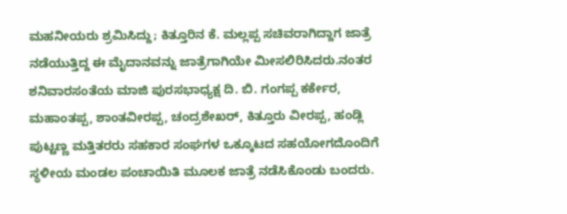ಮಹನೀಯರು ಶ್ರಮಿಸಿದ್ದು; ಕಿತ್ತೂರಿನ ಕೆ. ಮಲ್ಲಪ್ಪ ಸಚಿವರಾಗಿದ್ದಾಗ ಜಾತ್ರೆ ನಡೆಯುತ್ತಿದ್ದ ಈ ಮೈದಾನವನ್ನು ಜಾತ್ರೆಗಾಗಿಯೇ ಮೀಸಲಿರಿಸಿದರು.ನಂತರ ಶನಿವಾರಸಂತೆಯ ಮಾಜಿ ಪುರಸಭಾಧ್ಯಕ್ಷ ದಿ. ಬಿ. ಗಂಗಪ್ಪ ಕರ್ಕೇರ, ಮಹಾಂತಪ್ಪ, ಶಾಂತವೀರಪ್ಪ, ಚಂದ್ರಶೇಖರ್, ಕಿತ್ತೂರು ವೀರಪ್ಪ, ಹಂಡ್ಲಿ ಪುಟ್ಟಣ್ಣ ಮತ್ತಿತರರು ಸಹಕಾರ ಸಂಘಗಳ ಒಕ್ಕೂಟದ ಸಹಯೋಗದೊಂದಿಗೆ ಸ್ಥಳೀಯ ಮಂಡಲ ಪಂಚಾಯಿತಿ ಮೂಲಕ ಜಾತ್ರೆ ನಡೆಸಿಕೊಂಡು ಬಂದರು.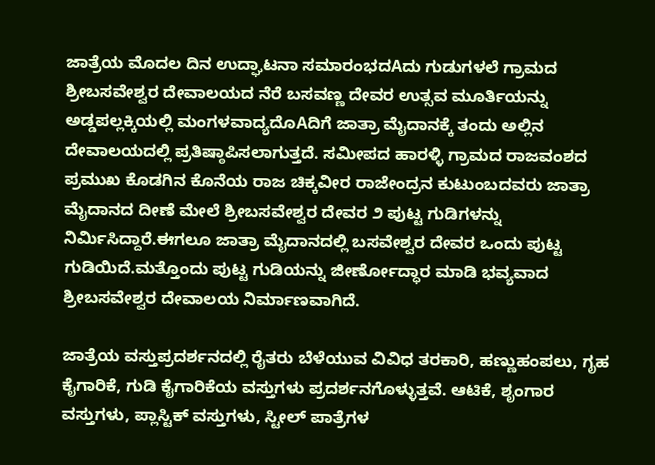ಜಾತ್ರೆಯ ಮೊದಲ ದಿನ ಉದ್ಘಾಟನಾ ಸಮಾರಂಭದAದು ಗುಡುಗಳಲೆ ಗ್ರಾಮದ ಶ್ರೀಬಸವೇಶ್ವರ ದೇವಾಲಯದ ನೆರೆ ಬಸವಣ್ಣ ದೇವರ ಉತ್ಸವ ಮೂರ್ತಿಯನ್ನು ಅಡ್ಡಪಲ್ಲಕ್ಕಿಯಲ್ಲಿ ಮಂಗಳವಾದ್ಯದೊAದಿಗೆ ಜಾತ್ರಾ ಮೈದಾನಕ್ಕೆ ತಂದು ಅಲ್ಲಿನ ದೇವಾಲಯದಲ್ಲಿ ಪ್ರತಿಷ್ಠಾಪಿಸಲಾಗುತ್ತದೆ. ಸಮೀಪದ ಹಾರಳ್ಳಿ ಗ್ರಾಮದ ರಾಜವಂಶದ ಪ್ರಮುಖ ಕೊಡಗಿನ ಕೊನೆಯ ರಾಜ ಚಿಕ್ಕವೀರ ರಾಜೇಂದ್ರನ ಕುಟುಂಬದವರು ಜಾತ್ರಾ ಮೈದಾನದ ದೀಣೆ ಮೇಲೆ ಶ್ರೀಬಸವೇಶ್ವರ ದೇವರ ೨ ಪುಟ್ಟ ಗುಡಿಗಳನ್ನು ನಿರ್ಮಿಸಿದ್ದಾರೆ.ಈಗಲೂ ಜಾತ್ರಾ ಮೈದಾನದಲ್ಲಿ ಬಸವೇಶ್ವರ ದೇವರ ಒಂದು ಪುಟ್ಟ ಗುಡಿಯಿದೆ.ಮತ್ತೊಂದು ಪುಟ್ಟ ಗುಡಿಯನ್ನು ಜೀರ್ಣೋದ್ಧಾರ ಮಾಡಿ ಭವ್ಯವಾದ ಶ್ರೀಬಸವೇಶ್ವರ ದೇವಾಲಯ ನಿರ್ಮಾಣವಾಗಿದೆ.

ಜಾತ್ರೆಯ ವಸ್ತುಪ್ರದರ್ಶನದಲ್ಲಿ ರೈತರು ಬೆಳೆಯುವ ವಿವಿಧ ತರಕಾರಿ, ಹಣ್ಣುಹಂಪಲು, ಗೃಹ ಕೈಗಾರಿಕೆ, ಗುಡಿ ಕೈಗಾರಿಕೆಯ ವಸ್ತುಗಳು ಪ್ರದರ್ಶನಗೊಳ್ಳುತ್ತವೆ. ಆಟಿಕೆ, ಶೃಂಗಾರ ವಸ್ತುಗಳು, ಪ್ಲಾಸ್ಟಿಕ್ ವಸ್ತುಗಳು, ಸ್ಟೀಲ್ ಪಾತ್ರೆಗಳ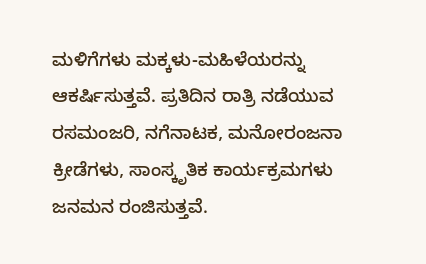ಮಳಿಗೆಗಳು ಮಕ್ಕಳು-ಮಹಿಳೆಯರನ್ನು ಆಕರ್ಷಿಸುತ್ತವೆ. ಪ್ರತಿದಿನ ರಾತ್ರಿ ನಡೆಯುವ ರಸಮಂಜರಿ, ನಗೆನಾಟಕ, ಮನೋರಂಜನಾ ಕ್ರೀಡೆಗಳು, ಸಾಂಸ್ಕೃತಿಕ ಕಾರ್ಯಕ್ರಮಗಳು ಜನಮನ ರಂಜಿಸುತ್ತವೆ.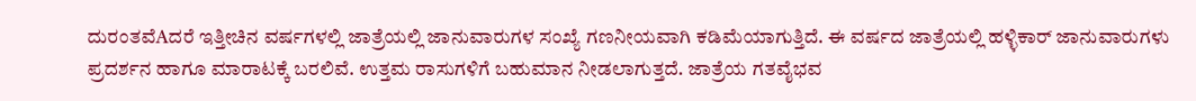ದುರಂತವೆAದರೆ ಇತ್ತೀಚಿನ ವರ್ಷಗಳಲ್ಲಿ ಜಾತ್ರೆಯಲ್ಲಿ ಜಾನುವಾರುಗಳ ಸಂಖ್ಯೆ ಗಣನೀಯವಾಗಿ ಕಡಿಮೆಯಾಗುತ್ತಿದೆ. ಈ ವರ್ಷದ ಜಾತ್ರೆಯಲ್ಲಿ ಹಳ್ಳಿಕಾರ್ ಜಾನುವಾರುಗಳು ಪ್ರದರ್ಶನ ಹಾಗೂ ಮಾರಾಟಕ್ಕೆ ಬರಲಿವೆ. ಉತ್ತಮ ರಾಸುಗಳಿಗೆ ಬಹುಮಾನ ನೀಡಲಾಗುತ್ತದೆ. ಜಾತ್ರೆಯ ಗತವೈಭವ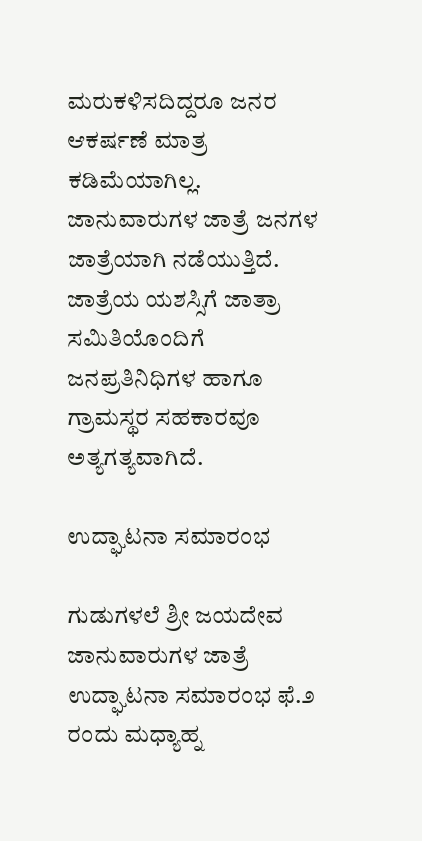ಮರುಕಳಿಸದಿದ್ದರೂ ಜನರ ಆಕರ್ಷಣೆ ಮಾತ್ರ ಕಡಿಮೆಯಾಗಿಲ್ಲ. ಜಾನುವಾರುಗಳ ಜಾತ್ರೆ ಜನಗಳ ಜಾತ್ರೆಯಾಗಿ ನಡೆಯುತ್ತಿದೆ. ಜಾತ್ರೆಯ ಯಶಸ್ಸಿಗೆ ಜಾತ್ರಾ ಸಮಿತಿಯೊಂದಿಗೆ ಜನಪ್ರತಿನಿಧಿಗಳ ಹಾಗೂ ಗ್ರಾಮಸ್ಥರ ಸಹಕಾರವೂ ಅತ್ಯಗತ್ಯವಾಗಿದೆ.

ಉದ್ಘಾಟನಾ ಸಮಾರಂಭ

ಗುಡುಗಳಲೆ ಶ್ರೀ ಜಯದೇವ ಜಾನುವಾರುಗಳ ಜಾತ್ರೆ ಉದ್ಘಾಟನಾ ಸಮಾರಂಭ ಫೆ.೨ ರಂದು ಮಧ್ಯಾಹ್ನ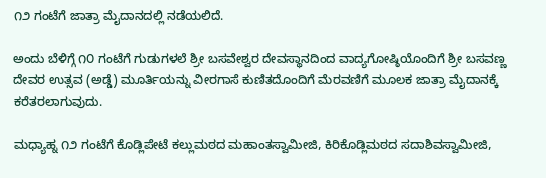೧೨ ಗಂಟೆಗೆ ಜಾತ್ರಾ ಮೈದಾನದಲ್ಲಿ ನಡೆಯಲಿದೆ.

ಅಂದು ಬೆಳಿಗ್ಗೆ ೧೦ ಗಂಟೆಗೆ ಗುಡುಗಳಲೆ ಶ್ರೀ ಬಸವೇಶ್ವರ ದೇವಸ್ಥಾನದಿಂದ ವಾದ್ಯಗೋಷ್ಠಿಯೊಂದಿಗೆ ಶ್ರೀ ಬಸವಣ್ಣ ದೇವರ ಉತ್ಸವ (ಅಡ್ಡೆ) ಮೂರ್ತಿಯನ್ನು ವೀರಗಾಸೆ ಕುಣಿತದೊಂದಿಗೆ ಮೆರವಣಿಗೆ ಮೂಲಕ ಜಾತ್ರಾ ಮೈದಾನಕ್ಕೆ ಕರೆತರಲಾಗುವುದು.

ಮಧ್ಯಾಹ್ನ ೧೨ ಗಂಟೆಗೆ ಕೊಡ್ಲಿಪೇಟೆ ಕಲ್ಲುಮಠದ ಮಹಾಂತಸ್ವಾಮೀಜಿ, ಕಿರಿಕೊಡ್ಲಿಮಠದ ಸದಾಶಿವಸ್ವಾಮೀಜಿ,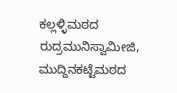ಕಲ್ಲಳ್ಳಿಮಠದ ರುದ್ರಮುನಿಸ್ವಾಮೀಜಿ, ಮುದ್ದಿನಕಟ್ಟೆಮಠದ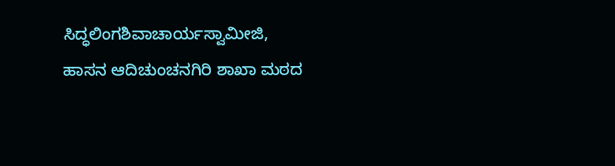ಸಿದ್ಧಲಿಂಗಶಿವಾಚಾರ್ಯಸ್ವಾಮೀಜಿ, ಹಾಸನ ಆದಿಚುಂಚನಗಿರಿ ಶಾಖಾ ಮಠದ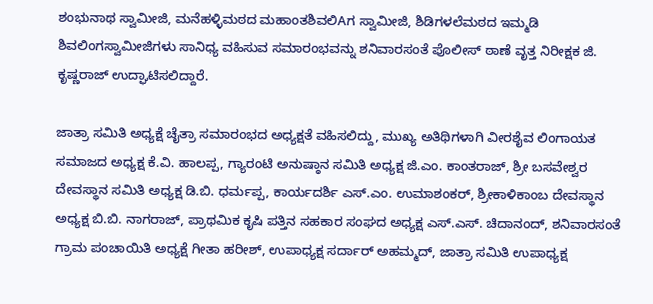ಶಂಭುನಾಥ ಸ್ವಾಮೀಜಿ, ಮನೆಹಳ್ಳಿಮಠದ ಮಹಾಂತಶಿವಲಿAಗ ಸ್ವಾಮೀಜಿ, ಶಿಡಿಗಳಲೆಮಠದ ಇಮ್ಮಡಿ ಶಿವಲಿಂಗಸ್ವಾಮೀಜಿಗಳು ಸಾನಿಧ್ಯ ವಹಿಸುವ ಸಮಾರಂಭವನ್ನು ಶನಿವಾರಸಂತೆ ಪೊಲೀಸ್ ಠಾಣೆ ವೃತ್ತ ನಿರೀಕ್ಷಕ ಜಿ. ಕೃಷ್ಣರಾಜ್ ಉದ್ಘಾಟಿಸಲಿದ್ದಾರೆ.

ಜಾತ್ರಾ ಸಮಿತಿ ಅಧ್ಯಕ್ಷೆ ಚೈತ್ರಾ ಸಮಾರಂಭದ ಅಧ್ಯಕ್ಷತೆ ವಹಿಸಲಿದ್ದು, ಮುಖ್ಯ ಅತಿಥಿಗಳಾಗಿ ವೀರಶೈವ ಲಿಂಗಾಯತ ಸಮಾಜದ ಅಧ್ಯಕ್ಷ ಕೆ.ವಿ. ಹಾಲಪ್ಪ, ಗ್ಯಾರಂಟಿ ಅನುಷ್ಠಾನ ಸಮಿತಿ ಅಧ್ಯಕ್ಷ ಜಿ.ಎಂ. ಕಾಂತರಾಜ್, ಶ್ರೀ ಬಸವೇಶ್ವರ ದೇವಸ್ಥಾನ ಸಮಿತಿ ಅಧ್ಯಕ್ಷ ಡಿ.ಬಿ. ಧರ್ಮಪ್ಪ, ಕಾರ್ಯದರ್ಶಿ ಎಸ್.ಎಂ. ಉಮಾಶಂಕರ್, ಶ್ರೀಕಾಳಿಕಾಂಬ ದೇವಸ್ಥಾನ ಅಧ್ಯಕ್ಷ ಬಿ.ಬಿ. ನಾಗರಾಜ್, ಪ್ರಾಥಮಿಕ ಕೃಷಿ ಪತ್ತಿನ ಸಹಕಾರ ಸಂಘದ ಅಧ್ಯಕ್ಷ ಎಸ್.ಎಸ್. ಚಿದಾನಂದ್, ಶನಿವಾರಸಂತೆ ಗ್ರಾಮ ಪಂಚಾಯಿತಿ ಅಧ್ಯಕ್ಷೆ ಗೀತಾ ಹರೀಶ್, ಉಪಾಧ್ಯಕ್ಷ ಸರ್ದಾರ್ ಅಹಮ್ಮದ್, ಜಾತ್ರಾ ಸಮಿತಿ ಉಪಾಧ್ಯಕ್ಷ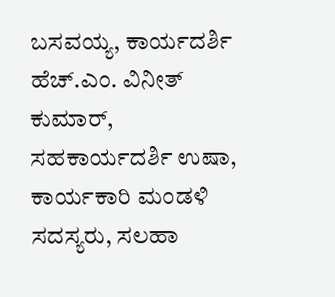ಬಸವಯ್ಯ, ಕಾರ್ಯದರ್ಶಿ ಹೆಚ್.ಎಂ. ವಿನೀತ್ ಕುಮಾರ್, ಸಹಕಾರ್ಯದರ್ಶಿ ಉಷಾ, ಕಾರ್ಯಕಾರಿ ಮಂಡಳಿ ಸದಸ್ಯರು, ಸಲಹಾ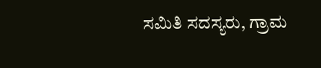ಸಮಿತಿ ಸದಸ್ಯರು, ಗ್ರಾಮ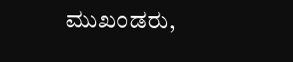ಮುಖಂಡರು,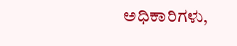ಅಧಿಕಾರಿಗಳು,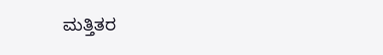ಮತ್ತಿತರ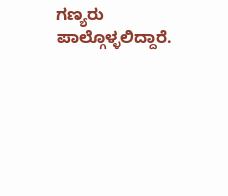ಗಣ್ಯರು ಪಾಲ್ಗೊಳ್ಳಲಿದ್ದಾರೆ.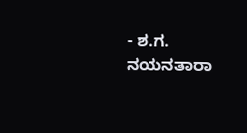- ಶ.ಗ. ನಯನತಾರಾ